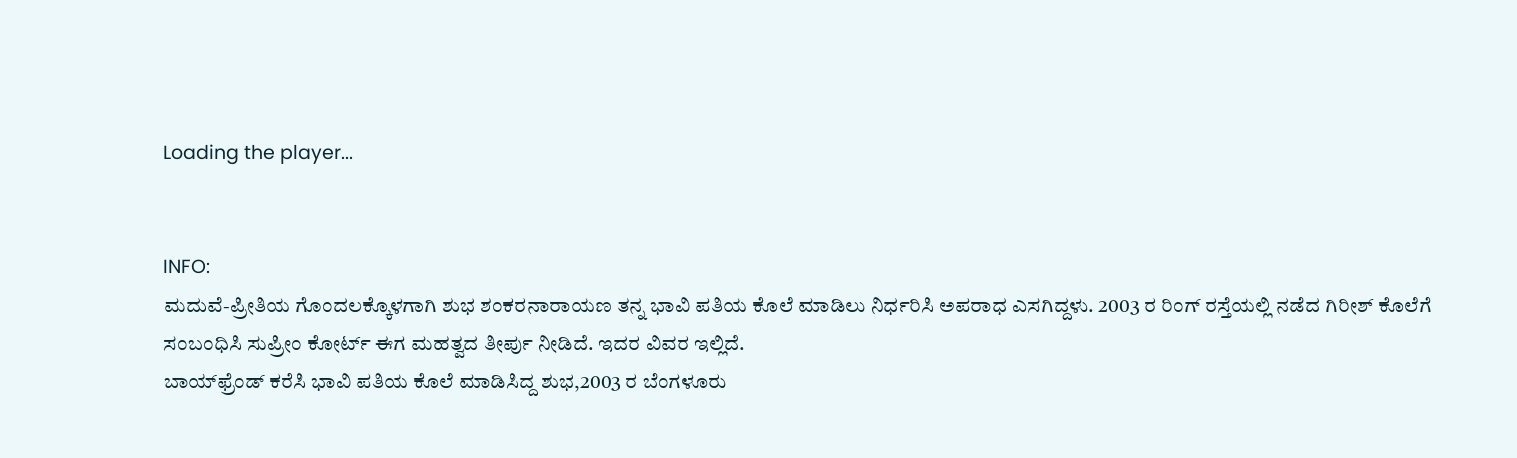Loading the player...


INFO:
ಮದುವೆ-ಪ್ರೀತಿಯ ಗೊಂದಲಕ್ಕೊಳಗಾಗಿ ಶುಭ ಶಂಕರನಾರಾಯಣ ತನ್ನ ಭಾವಿ ಪತಿಯ ಕೊಲೆ ಮಾಡಿಲು ನಿರ್ಧರಿಸಿ ಅಪರಾಧ ಎಸಗಿದ್ದಳು. 2003 ರ ರಿಂಗ್ ರಸ್ತೆಯಲ್ಲಿ ನಡೆದ ಗಿರೀಶ್ ಕೊಲೆಗೆ ಸಂಬಂಧಿಸಿ ಸುಪ್ರೀಂ ಕೋರ್ಟ್ ಈಗ ಮಹತ್ವದ ತೀರ್ಪು ನೀಡಿದೆ. ಇದರ ವಿವರ ಇಲ್ಲಿದೆ.
ಬಾಯ್‌ಫ್ರೆಂಡ್‌ ಕರೆಸಿ ಭಾವಿ ಪತಿಯ ಕೊಲೆ ಮಾಡಿಸಿದ್ದ ಶುಭ,2003 ರ ಬೆಂಗಳೂರು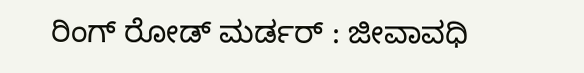ರಿಂಗ್‌ ರೋಡ್‌ ಮರ್ಡರ್ : ಜೀವಾವಧಿ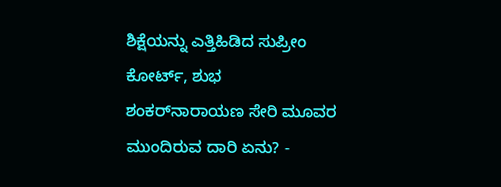ಶಿಕ್ಷೆಯನ್ನು ಎತ್ತಿಹಿಡಿದ ಸುಪ್ರೀಂ ಕೋರ್ಟ್, ಶುಭ ಶಂಕರ್‌ನಾರಾಯಣ ಸೇರಿ ಮೂವರ ಮುಂದಿರುವ ದಾರಿ ಏನು? -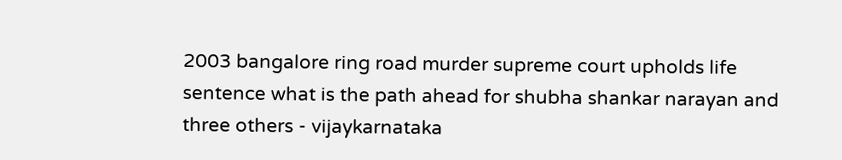2003 bangalore ring road murder supreme court upholds life sentence what is the path ahead for shubha shankar narayan and three others - vijaykarnataka